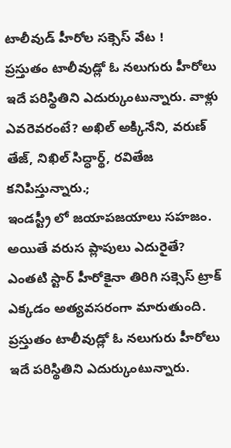టాలీవుడ్ హీరోల సక్సెస్ వేట !
ప్రస్తుతం టాలీవుడ్లో ఓ నలుగురు హీరోలు ఇదే పరిస్థితిని ఎదుర్కుంటున్నారు. వాళ్లు ఎవరెవరంటే? అఖిల్ అక్కినేని, వరుణ్ తేజ్, నిఖిల్ సిద్ధార్థ్, రవితేజ కనిపిస్తున్నారు.;
ఇండస్ట్రీ లో జయాపజయాలు సహజం. అయితే వరుస ప్లాపులు ఎదురైతే? ఎంతటి స్టార్ హీరోకైనా తిరిగి సక్సెస్ ట్రాక్ ఎక్కడం అత్యవసరంగా మారుతుంది. ప్రస్తుతం టాలీవుడ్లో ఓ నలుగురు హీరోలు ఇదే పరిస్థితిని ఎదుర్కుంటున్నారు.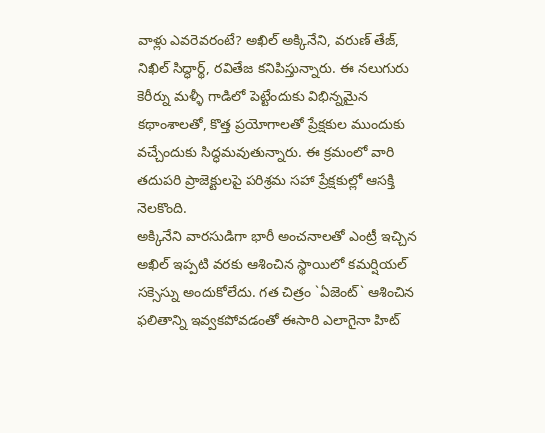వాళ్లు ఎవరెవరంటే? అఖిల్ అక్కినేని, వరుణ్ తేజ్, నిఖిల్ సిద్ధార్థ్, రవితేజ కనిపిస్తున్నారు. ఈ నలుగురు కెరీర్ను మళ్ళీ గాడిలో పెట్టేందుకు విభిన్నమైన కథాంశాలతో, కొత్త ప్రయోగాలతో ప్రేక్షకుల ముందుకు వచ్చేందుకు సిద్ధమవుతున్నారు. ఈ క్రమంలో వారి తదుపరి ప్రాజెక్టులపై పరిశ్రమ సహా ప్రేక్షకుల్లో ఆసక్తి నెలకొంది.
అక్కినేని వారసుడిగా భారీ అంచనాలతో ఎంట్రీ ఇచ్చిన అఖిల్ ఇప్పటి వరకు ఆశించిన స్థాయిలో కమర్షియల్ సక్సెస్ను అందుకోలేదు. గత చిత్రం `ఏజెంట్` ఆశించిన ఫలితాన్ని ఇవ్వకపోవడంతో ఈసారి ఎలాగైనా హిట్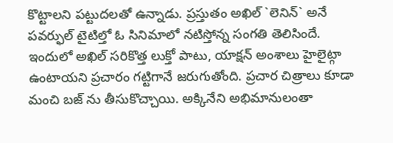కొట్టాలని పట్టుదలతో ఉన్నాడు. ప్రస్తుతం అఖిల్ `లెనిన్` అనే పవర్ఫుల్ టైటిల్తో ఓ సినిమాలో నటిస్తోన్న సంగతి తెలిసిందే. ఇందులో అఖిల్ సరికొత్త లుక్తో పాటు, యాక్షన్ అంశాలు హైలైట్గా ఉంటాయని ప్రచారం గట్టిగానే జరుగుతోంది. ప్రచార చిత్రాలు కూడా మంచి బజ్ ను తీసుకొచ్చాయి. అక్కినేని అభిమానులంతా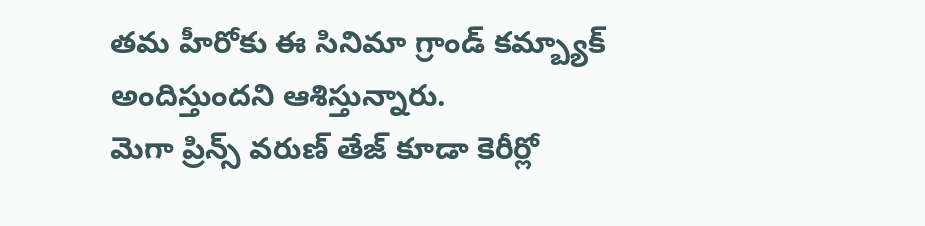తమ హీరోకు ఈ సినిమా గ్రాండ్ కమ్బ్యాక్ అందిస్తుందని ఆశిస్తున్నారు.
మెగా ప్రిన్స్ వరుణ్ తేజ్ కూడా కెరీర్లో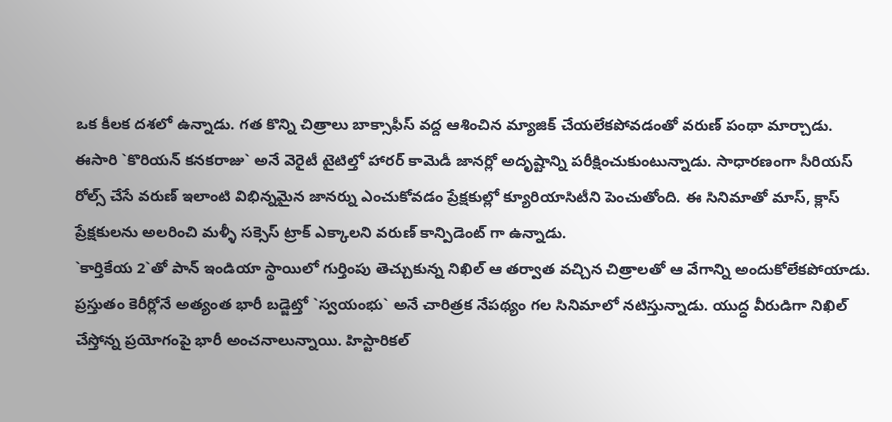ఒక కీలక దశలో ఉన్నాడు. గత కొన్ని చిత్రాలు బాక్సాఫీస్ వద్ద ఆశించిన మ్యాజిక్ చేయలేకపోవడంతో వరుణ్ పంథా మార్చాడు. ఈసారి `కొరియన్ కనకరాజు` అనే వెరైటీ టైటిల్తో హారర్ కామెడీ జానర్లో అదృష్టాన్ని పరీక్షించుకుంటున్నాడు. సాధారణంగా సీరియస్ రోల్స్ చేసే వరుణ్ ఇలాంటి విభిన్నమైన జానర్ను ఎంచుకోవడం ప్రేక్షకుల్లో క్యూరియాసిటీని పెంచుతోంది. ఈ సినిమాతో మాస్, క్లాస్ ప్రేక్షకులను అలరించి మళ్ళీ సక్సెస్ ట్రాక్ ఎక్కాలని వరుణ్ కాన్పిడెంట్ గా ఉన్నాడు.
`కార్తికేయ 2`తో పాన్ ఇండియా స్థాయిలో గుర్తింపు తెచ్చుకున్న నిఖిల్ ఆ తర్వాత వచ్చిన చిత్రాలతో ఆ వేగాన్ని అందుకోలేకపోయాడు. ప్రస్తుతం కెరీర్లోనే అత్యంత భారీ బడ్జెట్తో `స్వయంభు` అనే చారిత్రక నేపథ్యం గల సినిమాలో నటిస్తున్నాడు. యుద్ధ వీరుడిగా నిఖిల్ చేస్తోన్న ప్రయోగంపై భారీ అంచనాలున్నాయి. హిస్టారికల్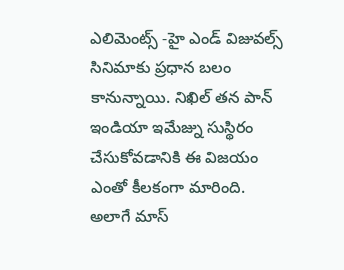ఎలిమెంట్స్ -హై ఎండ్ విజువల్స్ సినిమాకు ప్రధాన బలం కానున్నాయి. నిఖిల్ తన పాన్ ఇండియా ఇమేజ్ను సుస్థిరం చేసుకోవడానికి ఈ విజయం ఎంతో కీలకంగా మారింది.
అలాగే మాస్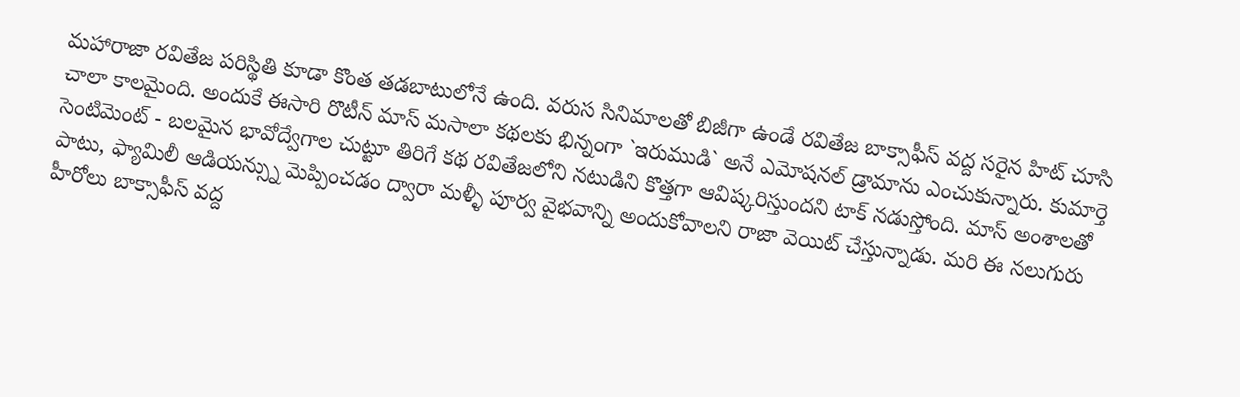మహారాజా రవితేజ పరిస్థితి కూడా కొంత తడబాటులోనే ఉంది. వరుస సినిమాలతో బిజీగా ఉండే రవితేజ బాక్సాఫీస్ వద్ద సరైన హిట్ చూసి చాలా కాలమైంది. అందుకే ఈసారి రొటీన్ మాస్ మసాలా కథలకు భిన్నంగా `ఇరుముడి` అనే ఎమోషనల్ డ్రామాను ఎంచుకున్నారు. కుమార్తె సెంటిమెంట్ - బలమైన భావోద్వేగాల చుట్టూ తిరిగే కథ రవితేజలోని నటుడిని కొత్తగా ఆవిష్కరిస్తుందని టాక్ నడుస్తోంది. మాస్ అంశాలతో పాటు, ఫ్యామిలీ ఆడియన్స్ను మెప్పించడం ద్వారా మళ్ళీ పూర్వ వైభవాన్ని అందుకోవాలని రాజా వెయిట్ చేస్తున్నాడు. మరి ఈ నలుగురు హీరోలు బాక్సాఫీస్ వద్ద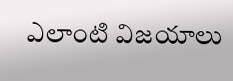ఎలాంటి విజయాలు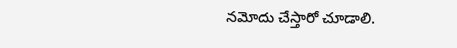నమోదు చేస్తారో చూడాలి.